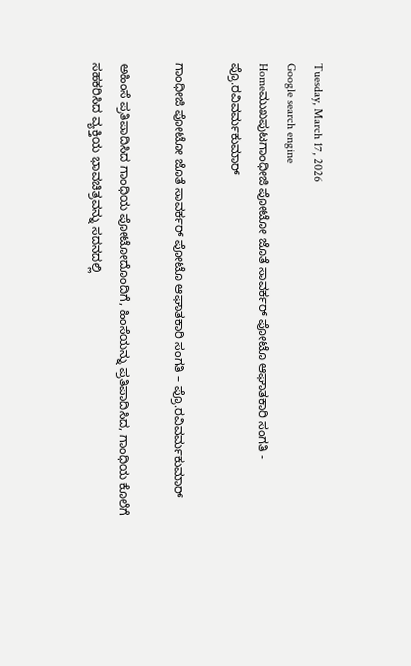Tuesday, March 17, 2026
Google search engine
Homeಮುಖಪುಟಗಾಂಧೀಜಿ ಪೋಟೋ ಜೊತೆ ಸಾವರ್ಕರ್ ಪೋಟೊ ಆಘಾತಕಾರಿ ಸಂಗತಿ - ಪ್ರೊ.ರವಿವರ್ಮಕುಮಾರ್

ಗಾಂಧೀಜಿ ಪೋಟೋ ಜೊತೆ ಸಾವರ್ಕರ್ ಪೋಟೊ ಆಘಾತಕಾರಿ ಸಂಗತಿ – ಪ್ರೊ.ರವಿವರ್ಮಕುಮಾರ್

ಅಹಿಂಸೆ ಪ್ರತಿಪಾದಿಸಿದ ಗಾಂಧಿಯ ಪೋಟೋದೊಂದಿಗೆ, ಹಿಂಸೆಯನ್ನು ಪ್ರತಿಪಾದಿಸಿದ, ಗಾಂಧಿಯ ಕೊಲೆಗೆ ಸಹಕರಿಸಿದ ವ್ಯಕ್ತಿಯ ಭಾವಚಿತ್ರವನ್ನು ಸದನದಲ್ಲಿ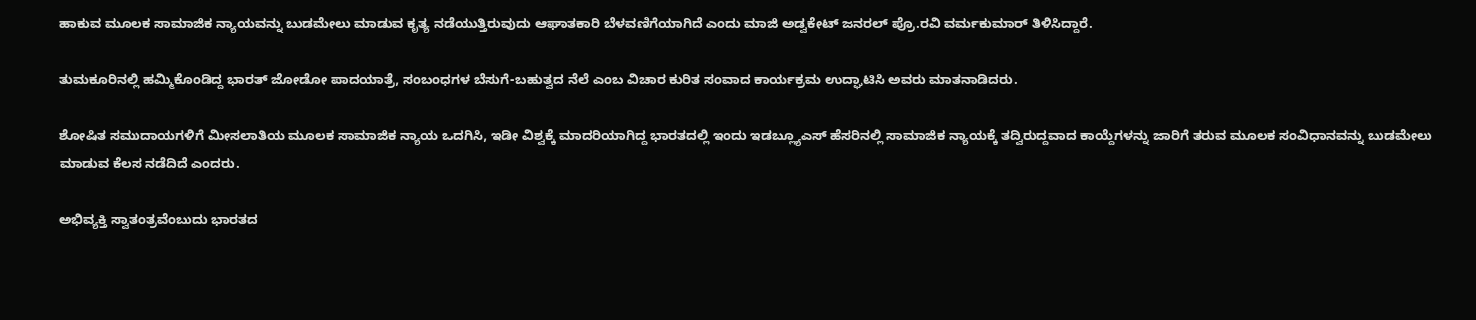ಹಾಕುವ ಮೂಲಕ ಸಾಮಾಜಿಕ ನ್ಯಾಯವನ್ನು ಬುಡಮೇಲು ಮಾಡುವ ಕೃತ್ಯ ನಡೆಯುತ್ತಿರುವುದು ಆಘಾತಕಾರಿ ಬೆಳವಣಿಗೆಯಾಗಿದೆ ಎಂದು ಮಾಜಿ ಅಡ್ವಕೇಟ್ ಜನರಲ್ ಪ್ರೊ.ರವಿ ವರ್ಮಕುಮಾರ್ ತಿಳಿಸಿದ್ದಾರೆ.

ತುಮಕೂರಿನಲ್ಲಿ ಹಮ್ಮಿಕೊಂಡಿದ್ದ ಭಾರತ್ ಜೋಡೋ ಪಾದಯಾತ್ರೆ, ಸಂಬಂಧಗಳ ಬೆಸುಗೆ-ಬಹುತ್ವದ ನೆಲೆ ಎಂಬ ವಿಚಾರ ಕುರಿತ ಸಂವಾದ ಕಾರ್ಯಕ್ರಮ ಉದ್ಘಾಟಿಸಿ ಅವರು ಮಾತನಾಡಿದರು.

ಶೋಷಿತ ಸಮುದಾಯಗಳಿಗೆ ಮೀಸಲಾತಿಯ ಮೂಲಕ ಸಾಮಾಜಿಕ ನ್ಯಾಯ ಒದಗಿಸಿ, ಇಡೀ ವಿಶ್ವಕ್ಕೆ ಮಾದರಿಯಾಗಿದ್ದ ಭಾರತದಲ್ಲಿ ಇಂದು ಇಡಬ್ಲ್ಯೂಎಸ್ ಹೆಸರಿನಲ್ಲಿ ಸಾಮಾಜಿಕ ನ್ಯಾಯಕ್ಕೆ ತದ್ವಿರುದ್ದವಾದ ಕಾಯ್ದೆಗಳನ್ನು ಜಾರಿಗೆ ತರುವ ಮೂಲಕ ಸಂವಿಧಾನವನ್ನು ಬುಡಮೇಲು ಮಾಡುವ ಕೆಲಸ ನಡೆದಿದೆ ಎಂದರು.

ಅಭಿವ್ಯಕ್ತಿ ಸ್ವಾತಂತ್ರವೆಂಬುದು ಭಾರತದ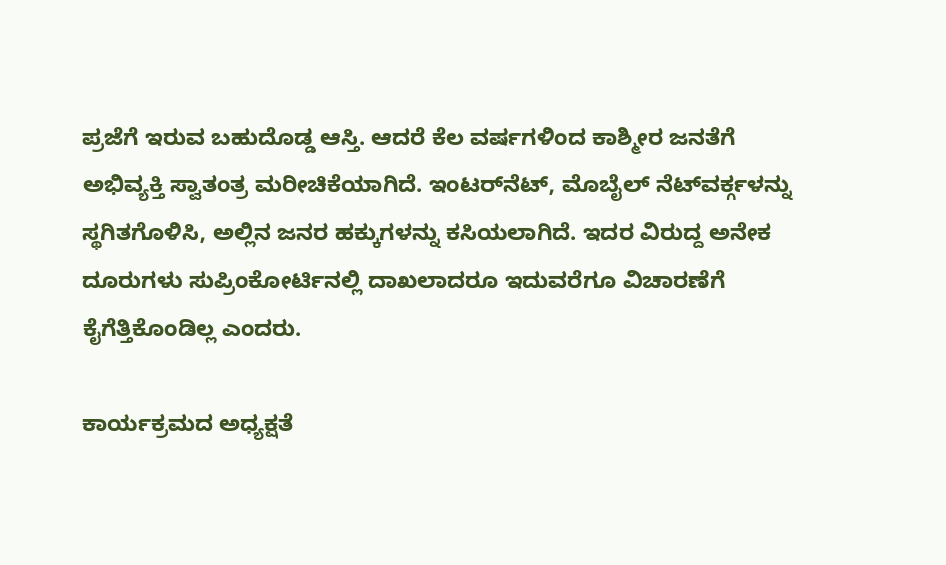ಪ್ರಜೆಗೆ ಇರುವ ಬಹುದೊಡ್ಡ ಆಸ್ತಿ. ಆದರೆ ಕೆಲ ವರ್ಷಗಳಿಂದ ಕಾಶ್ಮೀರ ಜನತೆಗೆ ಅಭಿವ್ಯಕ್ತಿ ಸ್ವಾತಂತ್ರ ಮರೀಚಿಕೆಯಾಗಿದೆ. ಇಂಟರ್‌ನೆಟ್, ಮೊಬೈಲ್ ನೆಟ್‌ವರ್ಕ್ಗಳನ್ನು ಸ್ಥಗಿತಗೊಳಿಸಿ, ಅಲ್ಲಿನ ಜನರ ಹಕ್ಕುಗಳನ್ನು ಕಸಿಯಲಾಗಿದೆ. ಇದರ ವಿರುದ್ದ ಅನೇಕ ದೂರುಗಳು ಸುಪ್ರಿಂಕೋರ್ಟಿನಲ್ಲಿ ದಾಖಲಾದರೂ ಇದುವರೆಗೂ ವಿಚಾರಣೆಗೆ ಕೈಗೆತ್ತಿಕೊಂಡಿಲ್ಲ ಎಂದರು.

ಕಾರ್ಯಕ್ರಮದ ಅಧ್ಯಕ್ಷತೆ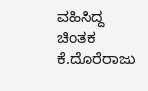ವಹಿಸಿದ್ದ ಚಿಂತಕ ಕೆ.ದೊರೆರಾಜು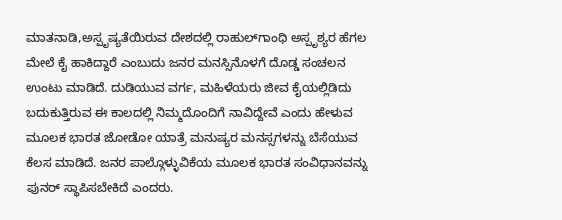ಮಾತನಾಡಿ,ಅಸ್ಪೃಷ್ಯತೆಯಿರುವ ದೇಶದಲ್ಲಿ ರಾಹುಲ್‌ಗಾಂಧಿ ಅಸ್ಪೃಶ್ಯರ ಹೆಗಲ ಮೇಲೆ ಕೈ ಹಾಕಿದ್ದಾರೆ ಎಂಬುದು ಜನರ ಮನಸ್ಸಿನೊಳಗೆ ದೊಡ್ಡ ಸಂಚಲನ ಉಂಟು ಮಾಡಿದೆ. ದುಡಿಯುವ ವರ್ಗ, ಮಹಿಳೆಯರು ಜೀವ ಕೈಯಲ್ಲಿಡಿದು ಬದುಕುತ್ತಿರುವ ಈ ಕಾಲದಲ್ಲಿ ನಿಮ್ಮದೊಂದಿಗೆ ನಾವಿದ್ದೇವೆ ಎಂದು ಹೇಳುವ ಮೂಲಕ ಭಾರತ ಜೋಡೋ ಯಾತ್ರೆ ಮನುಷ್ಯರ ಮನಸ್ಸಗಳನ್ನು ಬೆಸೆಯುವ ಕೆಲಸ ಮಾಡಿದೆ. ಜನರ ಪಾಲ್ಗೊಳ್ಳುವಿಕೆಯ ಮೂಲಕ ಭಾರತ ಸಂವಿಧಾನವನ್ನು ಪುನರ್ ಸ್ಥಾಪಿಸಬೇಕಿದೆ ಎಂದರು.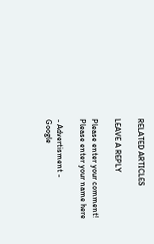RELATED ARTICLES

LEAVE A REPLY

Please enter your comment!
Please enter your name here

- Advertisment -
Google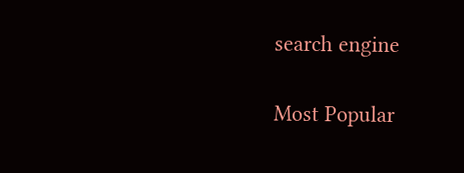search engine

Most Popular